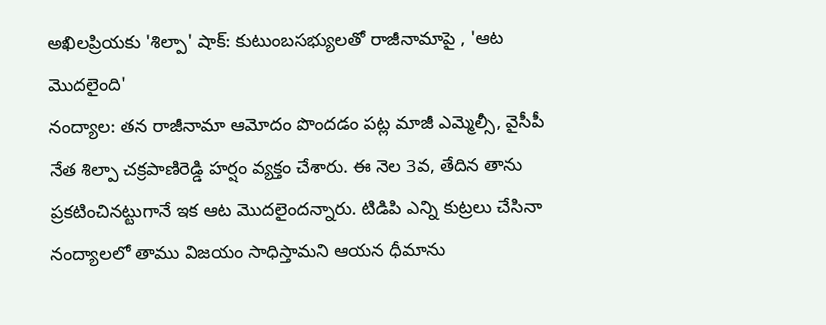అఖిలప్రియకు 'శిల్పా' షాక్: కుటుంబసభ్యులతో రాజీనామాపై , 'ఆట మొదలైంది'
నంద్యాల: తన రాజీనామా ఆమోదం పొందడం పట్ల మాజీ ఎమ్మెల్సీ, వైసీపీ నేత శిల్పా చక్రపాణిరెడ్డి హర్షం వ్యక్తం చేశారు. ఈ నెల 3వ, తేదిన తాను ప్రకటించినట్టుగానే ఇక ఆట మొదలైందన్నారు. టిడిపి ఎన్ని కుట్రలు చేసినా నంద్యాలలో తాము విజయం సాధిస్తామని ఆయన ధీమాను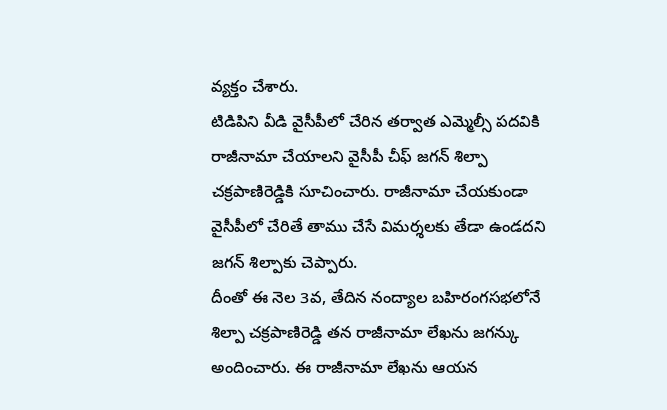వ్యక్తం చేశారు.
టిడిపిని వీడి వైసీపీలో చేరిన తర్వాత ఎమ్మెల్సీ పదవికి రాజీనామా చేయాలని వైసీపీ చీఫ్ జగన్ శిల్పా చక్రపాణిరెడ్డికి సూచించారు. రాజీనామా చేయకుండా వైసీపీలో చేరితే తాము చేసే విమర్శలకు తేడా ఉండదని జగన్ శిల్పాకు చెప్పారు.
దీంతో ఈ నెల 3వ, తేదిన నంద్యాల బహిరంగసభలోనే శిల్పా చక్రపాణిరెడ్డి తన రాజీనామా లేఖను జగన్కు అందించారు. ఈ రాజీనామా లేఖను ఆయన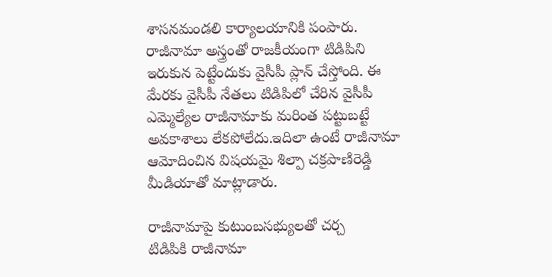శాసనమండలి కార్యాలయానికి పంపారు.
రాజీనామా అస్త్రంతో రాజకీయంగా టిడిపిని ఇరుకున పెట్టేందుకు వైసీపీ ప్లాన్ చేస్తోంది. ఈ మేరకు వైసీపీ నేతలు టిడిపిలో చేరిన వైసీపీ ఎమ్మెల్యేల రాజీనామాకు మరింత పట్టుబట్టే అవకాశాలు లేకపోలేదు.ఇదిలా ఉంటే రాజీనామా ఆమోదించిన విషయమై శిల్పా చక్రపాణిరెడ్డి మీడియాతో మాట్లాడారు.

రాజీనామాపై కుటుంబసభ్యులతో చర్చ
టిడిపికి రాజీనామా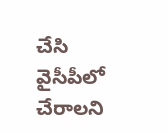చేసి వైసీపీలో చేరాలని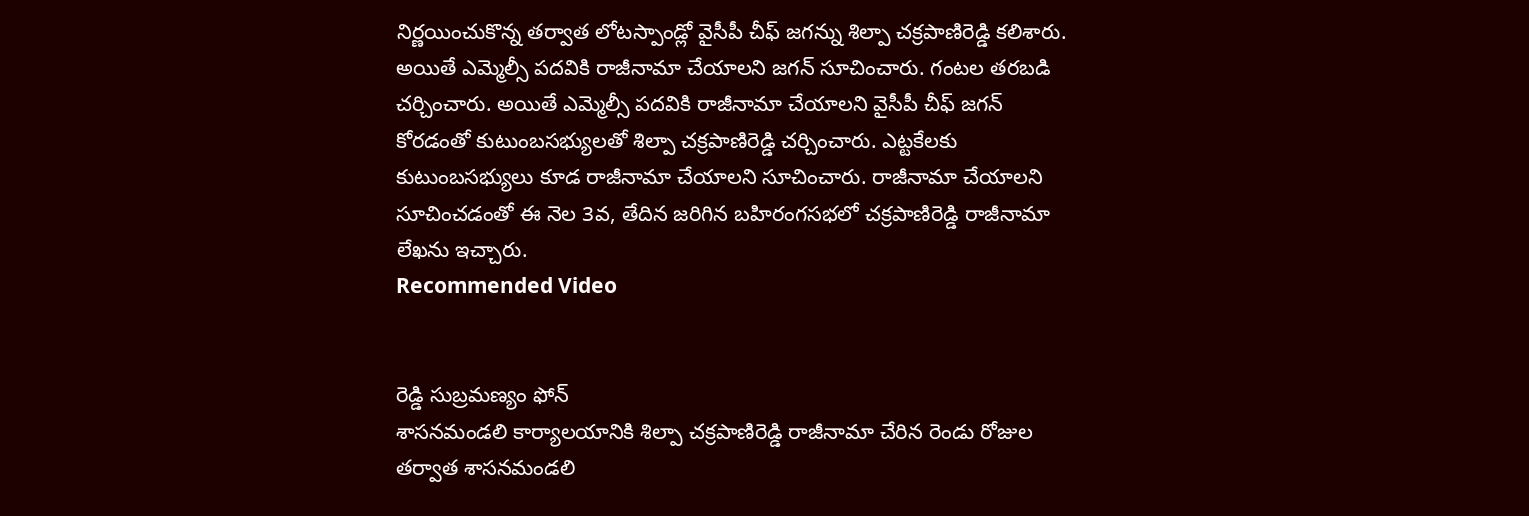నిర్ణయించుకొన్న తర్వాత లోటస్పాండ్లో వైసీపీ చీఫ్ జగన్ను శిల్పా చక్రపాణిరెడ్డి కలిశారు. అయితే ఎమ్మెల్సీ పదవికి రాజీనామా చేయాలని జగన్ సూచించారు. గంటల తరబడి చర్చించారు. అయితే ఎమ్మెల్సీ పదవికి రాజీనామా చేయాలని వైసీపీ చీఫ్ జగన్ కోరడంతో కుటుంబసభ్యులతో శిల్పా చక్రపాణిరెడ్డి చర్చించారు. ఎట్టకేలకు కుటుంబసభ్యులు కూడ రాజీనామా చేయాలని సూచించారు. రాజీనామా చేయాలని సూచించడంతో ఈ నెల 3వ, తేదిన జరిగిన బహిరంగసభలో చక్రపాణిరెడ్డి రాజీనామా లేఖను ఇచ్చారు.
Recommended Video


రెడ్డి సుబ్రమణ్యం ఫోన్
శాసనమండలి కార్యాలయానికి శిల్పా చక్రపాణిరెడ్డి రాజీనామా చేరిన రెండు రోజుల తర్వాత శాసనమండలి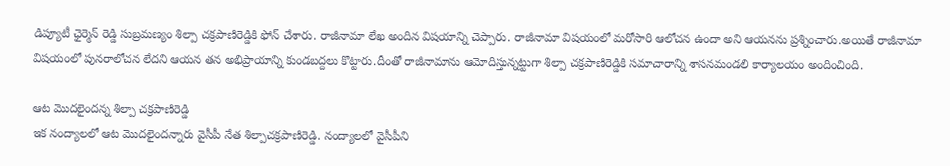డిప్యూటీ ఛైర్మెన్ రెడ్డి సుబ్రమణ్యం శిల్పా చక్రపాణిరెడ్డికి ఫోన్ చేశారు. రాజీనామా లేఖ అందిన విషయాన్ని చెప్పారు. రాజీనామా విషయంలో మరోసారి ఆలోచన ఉందా అని ఆయనను ప్రశ్నించారు.అయితే రాజీనామా విషయంలో పునరాలోచన లేదని ఆయన తన అభిప్రాయాన్ని కుండబద్దలు కొట్టారు.దీంతో రాజీనామాను ఆమోదిస్తున్నట్టుగా శిల్పా చక్రపాణిరెడ్డికి సమాచారాన్ని శాసనమండలి కార్యాలయం అందించింది.

ఆట మొదలైందన్న శిల్పా చక్రపాణిరెడ్డి
ఇక నంద్యాలలో ఆట మొదలైందన్నారు వైసీపీ నేత శిల్పాచక్రపాణిరెడ్డి. నంద్యాలలో వైసీపీని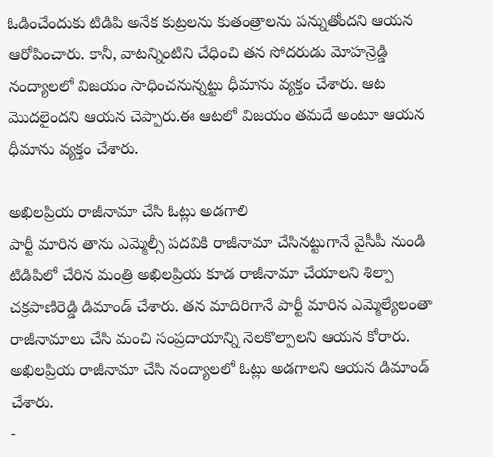ఓడించేందుకు టిడిపి అనేక కుట్రలను కుతంత్రాలను పన్నుతోందని ఆయన ఆరోపించారు. కానీ, వాటన్నింటిని చేధించి తన సోదరుడు మోహన్రెడ్డి నంద్యాలలో విజయం సాధించనున్నట్టు ధీమాను వ్యక్తం చేశారు. ఆట మొదలైందని ఆయన చెప్పారు.ఈ ఆటలో విజయం తమదే అంటూ ఆయన ధీమాను వ్యక్తం చేశారు.

అఖిలప్రియ రాజీనామా చేసి ఓట్లు అడగాలి
పార్టీ మారిన తాను ఎమ్మెల్సీ పదవికి రాజీనామా చేసినట్టుగానే వైసీపీ నుండి టిడిపిలో చేరిన మంత్రి అఖిలప్రియ కూడ రాజీనామా చేయాలని శిల్పా చక్రపాణిరెడ్డి డిమాండ్ చేశారు. తన మాదిరిగానే పార్టీ మారిన ఎమ్మెల్యేలంతా రాజీనామాలు చేసి మంచి సంప్రదాయాన్ని నెలకొల్పాలని ఆయన కోరారు. అఖిలప్రియ రాజీనామా చేసి నంద్యాలలో ఓట్లు అడగాలని ఆయన డిమాండ్ చేశారు.
-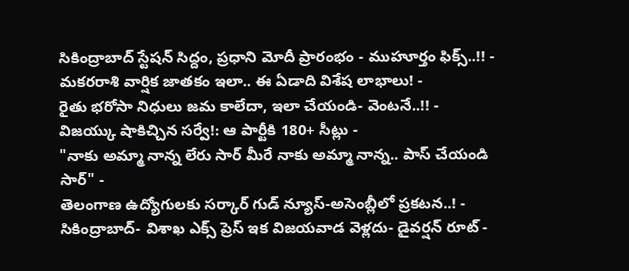సికింద్రాబాద్ స్టేషన్ సిద్దం, ప్రధాని మోదీ ప్రారంభం - ముహూర్తం ఫిక్స్..!! -
మకరరాశి వార్షిక జాతకం ఇలా.. ఈ ఏడాది విశేష లాభాలు! -
రైతు భరోసా నిధులు జమ కాలేదా, ఇలా చేయండి- వెంటనే..!! -
విజయ్కు షాకిచ్చిన సర్వే!: ఆ పార్టీకి 180+ సీట్లు -
"నాకు అమ్మా నాన్న లేరు సార్ మీరే నాకు అమ్మా నాన్న.. పాస్ చేయండి సార్" -
తెలంగాణ ఉద్యోగులకు సర్కార్ గుడ్ న్యూస్-అసెంబ్లీలో ప్రకటన..! -
సికింద్రాబాద్- విశాఖ ఎక్స్ ప్రెస్ ఇక విజయవాడ వెళ్లదు- డైవర్షన్ రూట్ -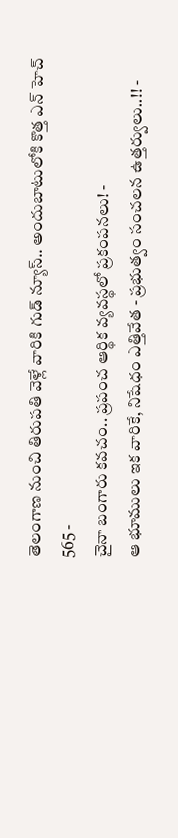తెలంగాణ నుంచి తిరుపతి వెళ్లే వారికి గుడ్ న్యూస్.. అందుబాటులోకి కొత్త ఎన్ హెచ్ 565 -
చైనా బంగారు కవచం.. ప్రపంచ ఆర్థిక వ్యవస్థలో ప్రకంపనలు! -
ఆ భూములు ఇక వారికే, నిషేధం ఎత్తివేత - ప్రభుత్వం సంచలన ఉత్తర్వులు..!! -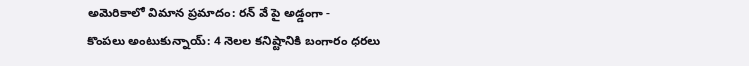అమెరికాలో విమాన ప్రమాదం: రన్ వే పై అడ్డంగా -
కొంపలు అంటుకున్నాయ్: 4 నెలల కనిష్టానికి బంగారం ధరలు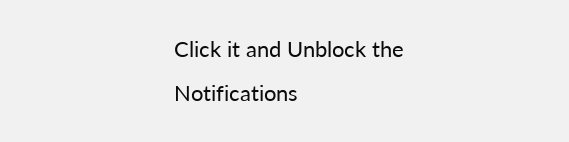Click it and Unblock the Notifications